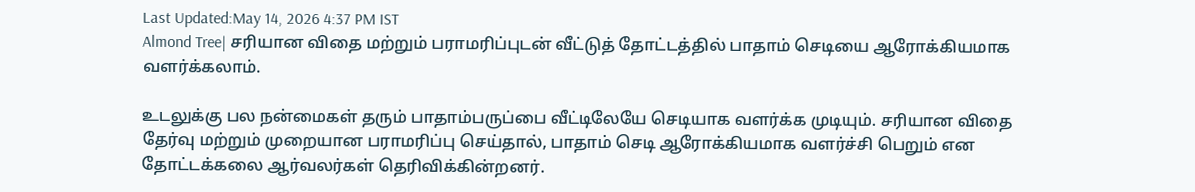Last Updated:May 14, 2026 4:37 PM IST
Almond Tree| சரியான விதை மற்றும் பராமரிப்புடன் வீட்டுத் தோட்டத்தில் பாதாம் செடியை ஆரோக்கியமாக வளர்க்கலாம்.

உடலுக்கு பல நன்மைகள் தரும் பாதாம்பருப்பை வீட்டிலேயே செடியாக வளர்க்க முடியும். சரியான விதை தேர்வு மற்றும் முறையான பராமரிப்பு செய்தால், பாதாம் செடி ஆரோக்கியமாக வளர்ச்சி பெறும் என தோட்டக்கலை ஆர்வலர்கள் தெரிவிக்கின்றனர்.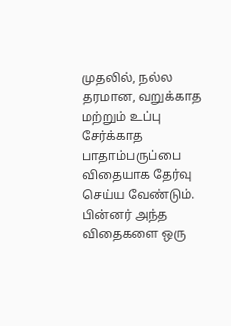முதலில், நல்ல தரமான, வறுக்காத மற்றும் உப்பு சேர்க்காத பாதாம்பருப்பை விதையாக தேர்வு செய்ய வேண்டும். பின்னர் அந்த விதைகளை ஒரு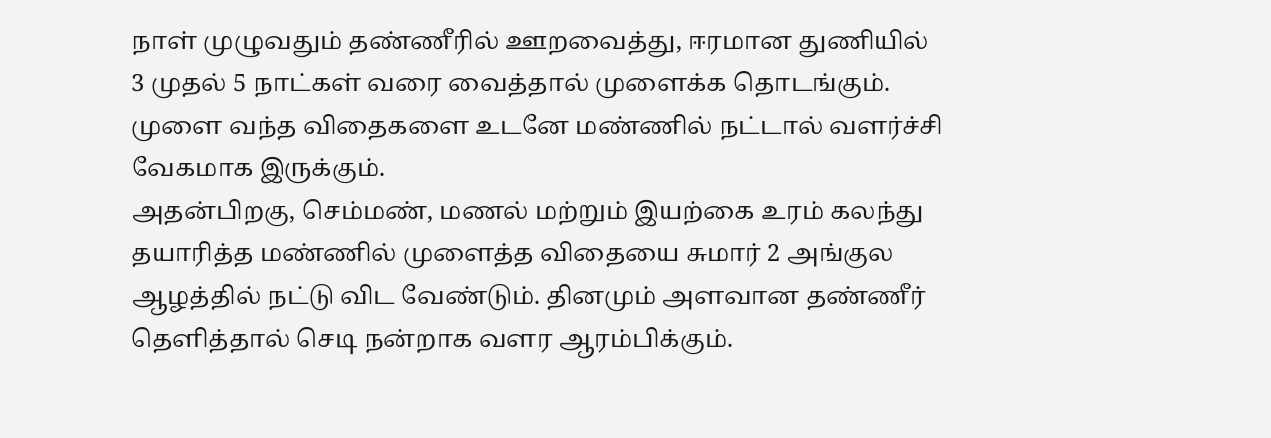நாள் முழுவதும் தண்ணீரில் ஊறவைத்து, ஈரமான துணியில் 3 முதல் 5 நாட்கள் வரை வைத்தால் முளைக்க தொடங்கும். முளை வந்த விதைகளை உடனே மண்ணில் நட்டால் வளர்ச்சி வேகமாக இருக்கும்.
அதன்பிறகு, செம்மண், மணல் மற்றும் இயற்கை உரம் கலந்து தயாரித்த மண்ணில் முளைத்த விதையை சுமார் 2 அங்குல ஆழத்தில் நட்டு விட வேண்டும். தினமும் அளவான தண்ணீர் தெளித்தால் செடி நன்றாக வளர ஆரம்பிக்கும்.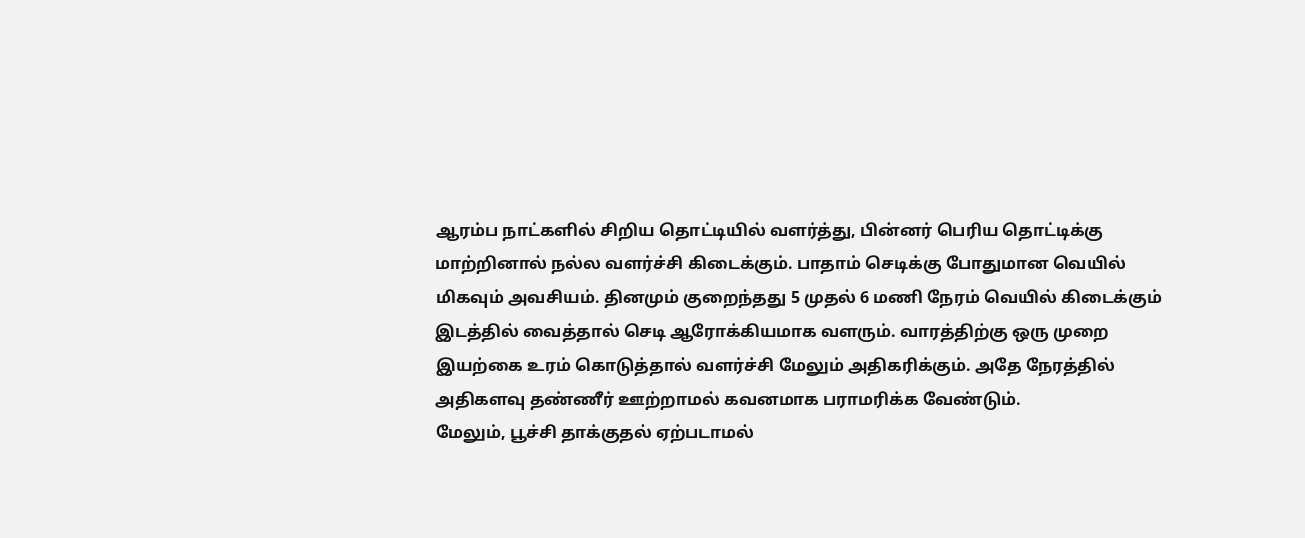ஆரம்ப நாட்களில் சிறிய தொட்டியில் வளர்த்து, பின்னர் பெரிய தொட்டிக்கு மாற்றினால் நல்ல வளர்ச்சி கிடைக்கும். பாதாம் செடிக்கு போதுமான வெயில் மிகவும் அவசியம். தினமும் குறைந்தது 5 முதல் 6 மணி நேரம் வெயில் கிடைக்கும் இடத்தில் வைத்தால் செடி ஆரோக்கியமாக வளரும். வாரத்திற்கு ஒரு முறை இயற்கை உரம் கொடுத்தால் வளர்ச்சி மேலும் அதிகரிக்கும். அதே நேரத்தில் அதிகளவு தண்ணீர் ஊற்றாமல் கவனமாக பராமரிக்க வேண்டும்.
மேலும், பூச்சி தாக்குதல் ஏற்படாமல்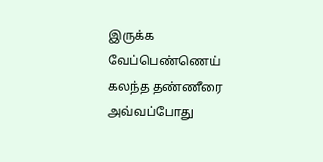இருக்க வேப்பெண்ணெய் கலந்த தண்ணீரை அவ்வப்போது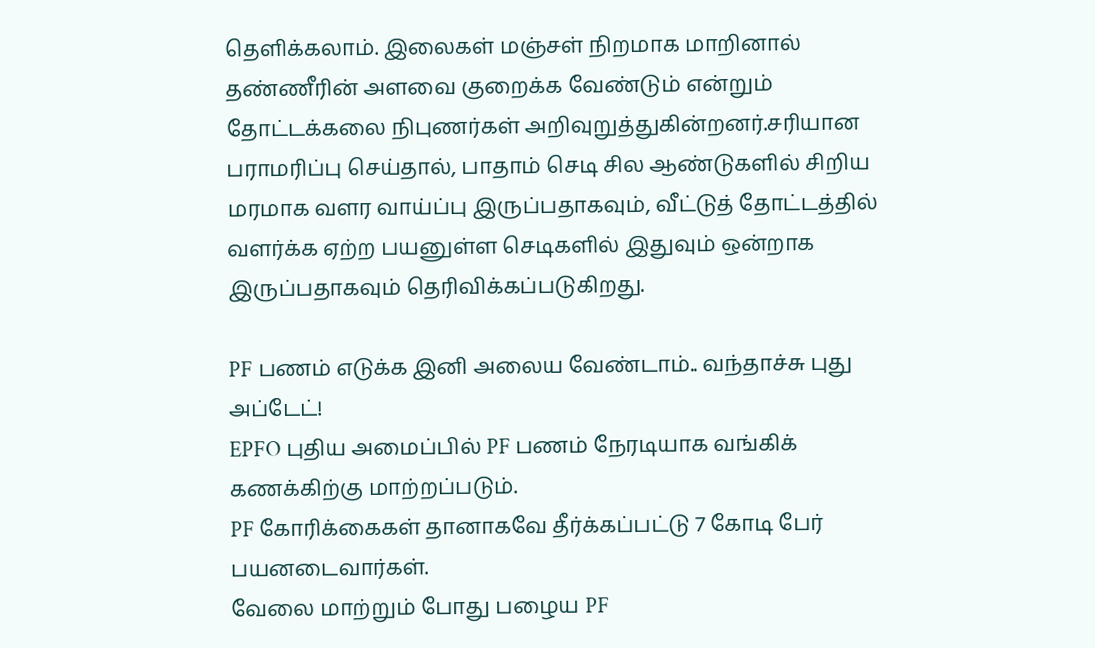தெளிக்கலாம். இலைகள் மஞ்சள் நிறமாக மாறினால் தண்ணீரின் அளவை குறைக்க வேண்டும் என்றும் தோட்டக்கலை நிபுணர்கள் அறிவுறுத்துகின்றனர்.சரியான பராமரிப்பு செய்தால், பாதாம் செடி சில ஆண்டுகளில் சிறிய மரமாக வளர வாய்ப்பு இருப்பதாகவும், வீட்டுத் தோட்டத்தில் வளர்க்க ஏற்ற பயனுள்ள செடிகளில் இதுவும் ஒன்றாக இருப்பதாகவும் தெரிவிக்கப்படுகிறது.

PF பணம் எடுக்க இனி அலைய வேண்டாம்.. வந்தாச்சு புது அப்டேட்!
EPFO புதிய அமைப்பில் PF பணம் நேரடியாக வங்கிக் கணக்கிற்கு மாற்றப்படும்.
PF கோரிக்கைகள் தானாகவே தீர்க்கப்பட்டு 7 கோடி பேர் பயனடைவார்கள்.
வேலை மாற்றும் போது பழைய PF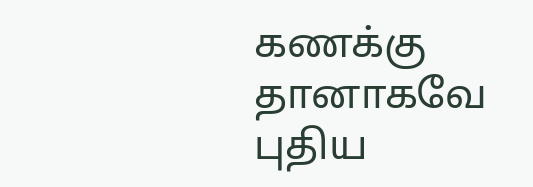கணக்கு தானாகவே புதிய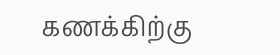கணக்கிற்கு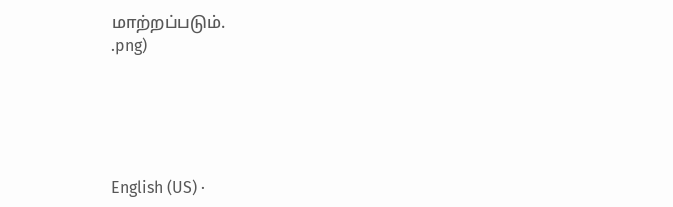மாற்றப்படும்.
.png)





English (US) ·